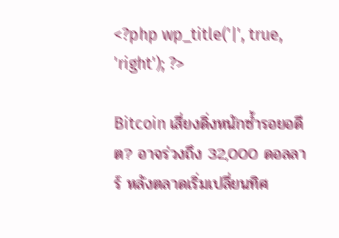<?php wp_title('|', true, 'right'); ?>

Bitcoin เสี่ยงดิ่งหนักซ้ำรอยอดีต? อาจร่วงถึง 32,000 ดอลลาร์ หลังตลาดเริ่มเปลี่ยนทิศ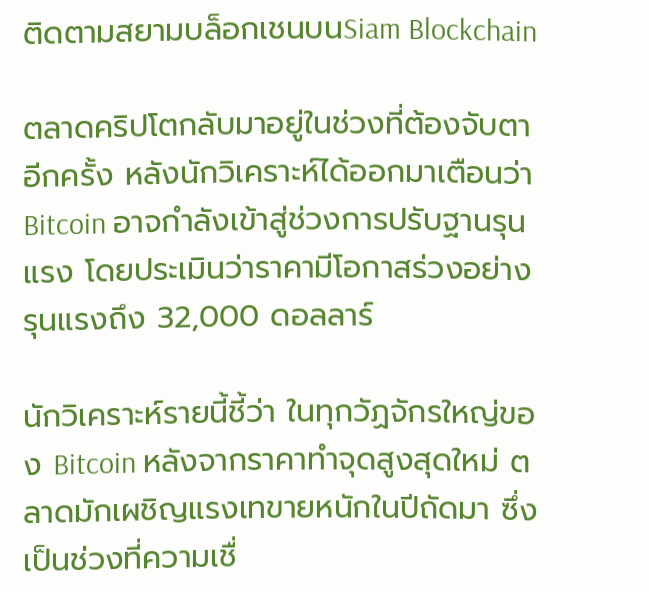ติดตามสยามบล็อกเชนบนSiam Blockchain

ตลาดคริปโตกลับมาอยู่ในช่วงที่ต้องจับตาอีกครั้ง หลังนักวิเคราะห์ได้ออกมาเตือนว่า Bitcoin อาจกำลังเข้าสู่ช่วงการปรับฐานรุนแรง โดยประเมินว่าราคามีโอกาสร่วงอย่างรุนแรงถึง 32,000 ดอลลาร์

นักวิเคราะห์รายนี้ชี้ว่า ในทุกวัฏจักรใหญ่ของ Bitcoin หลังจากราคาทำจุดสูงสุดใหม่ ตลาดมักเผชิญแรงเทขายหนักในปีถัดมา ซึ่งเป็นช่วงที่ความเชื่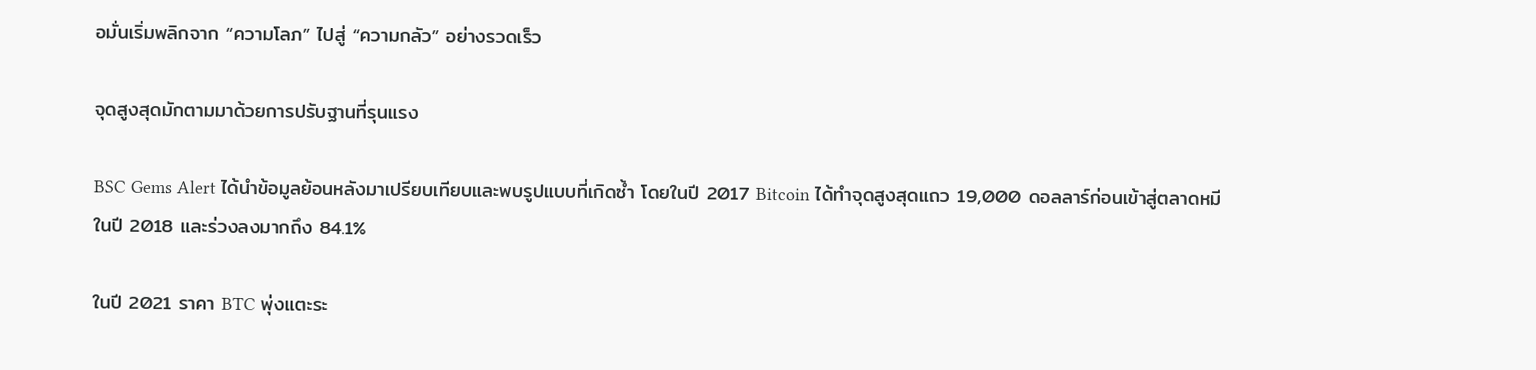อมั่นเริ่มพลิกจาก “ความโลภ” ไปสู่ “ความกลัว” อย่างรวดเร็ว

จุดสูงสุดมักตามมาด้วยการปรับฐานที่รุนแรง

BSC Gems Alert ได้นำข้อมูลย้อนหลังมาเปรียบเทียบและพบรูปแบบที่เกิดซ้ำ โดยในปี 2017 Bitcoin ได้ทำจุดสูงสุดแถว 19,000 ดอลลาร์ก่อนเข้าสู่ตลาดหมีในปี 2018 และร่วงลงมากถึง 84.1%

ในปี 2021 ราคา BTC พุ่งแตะระ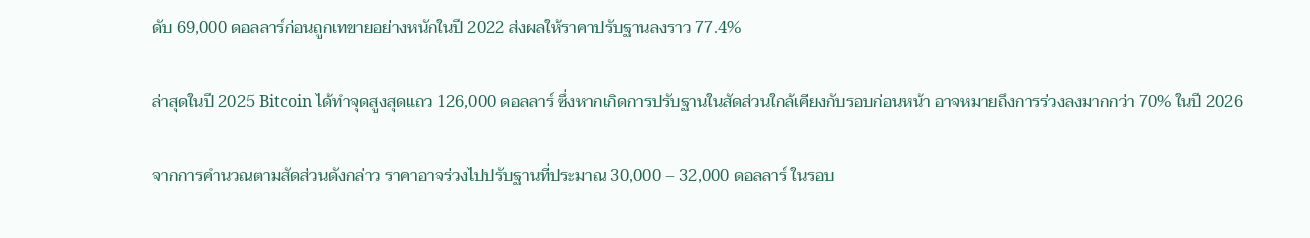ดับ 69,000 ดอลลาร์ก่อนถูกเทขายอย่างหนักในปี 2022 ส่งผลให้ราคาปรับฐานลงราว 77.4%

ล่าสุดในปี 2025 Bitcoin ได้ทำจุดสูงสุดแถว 126,000 ดอลลาร์ ซึ่งหากเกิดการปรับฐานในสัดส่วนใกล้เคียงกับรอบก่อนหน้า อาจหมายถึงการร่วงลงมากกว่า 70% ในปี 2026

จากการคำนวณตามสัดส่วนดังกล่าว ราคาอาจร่วงไปปรับฐานที่ประมาณ 30,000 – 32,000 ดอลลาร์ ในรอบ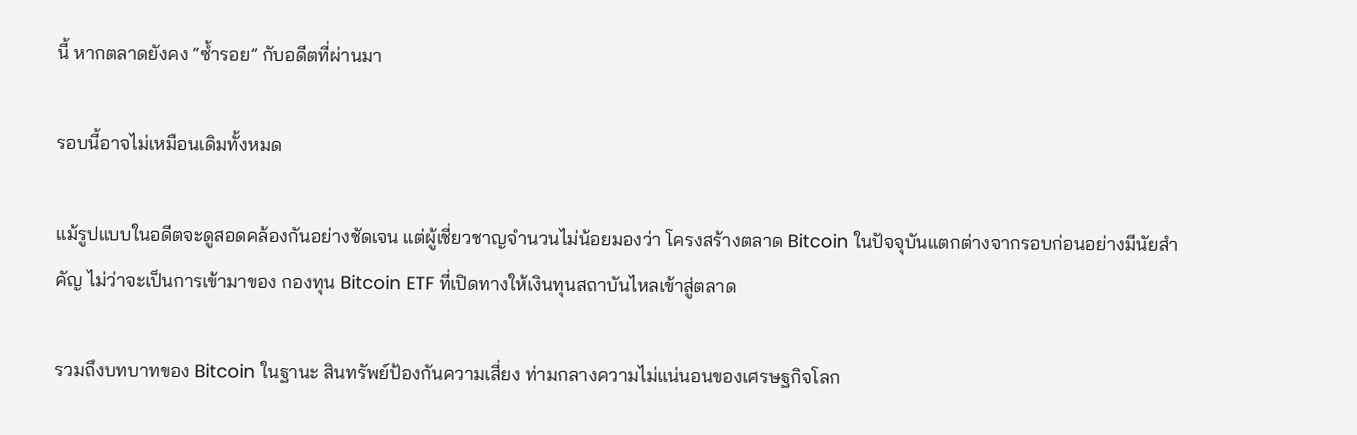นี้ หากตลาดยังคง “ซ้ำรอย” กับอดีตที่ผ่านมา

รอบนี้อาจไม่เหมือนเดิมทั้งหมด

แม้รูปแบบในอดีตจะดูสอดคล้องกันอย่างชัดเจน แต่ผู้เชี่ยวชาญจำนวนไม่น้อยมองว่า โครงสร้างตลาด Bitcoin ในปัจจุบันแตกต่างจากรอบก่อนอย่างมีนัยสำคัญ ไม่ว่าจะเป็นการเข้ามาของ กองทุน Bitcoin ETF ที่เปิดทางให้เงินทุนสถาบันไหลเข้าสู่ตลาด

รวมถึงบทบาทของ Bitcoin ในฐานะ สินทรัพย์ป้องกันความเสี่ยง ท่ามกลางความไม่แน่นอนของเศรษฐกิจโลก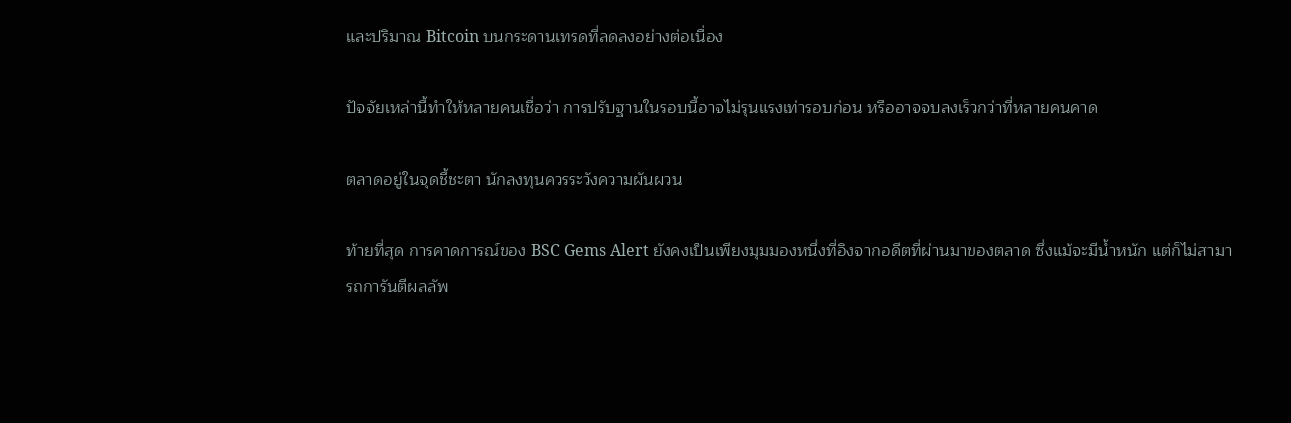และปริมาณ Bitcoin บนกระดานเทรดที่ลดลงอย่างต่อเนื่อง

ปัจจัยเหล่านี้ทำให้หลายคนเชื่อว่า การปรับฐานในรอบนี้อาจไม่รุนแรงเท่ารอบก่อน หรืออาจจบลงเร็วกว่าที่หลายคนคาด

ตลาดอยู่ในจุดชี้ชะตา นักลงทุนควรระวังความผันผวน

ท้ายที่สุด การคาดการณ์ของ BSC Gems Alert ยังคงเป็นเพียงมุมมองหนึ่งที่อิงจากอดีตที่ผ่านมาของตลาด ซึ่งแม้จะมีน้ำหนัก แต่ก็ไม่สามารถการันตีผลลัพ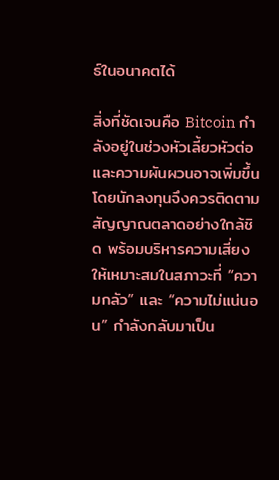ธ์ในอนาคตได้

สิ่งที่ชัดเจนคือ Bitcoin กำลังอยู่ในช่วงหัวเลี้ยวหัวต่อ และความผันผวนอาจเพิ่มขึ้น โดยนักลงทุนจึงควรติดตามสัญญาณตลาดอย่างใกล้ชิด พร้อมบริหารความเสี่ยงให้เหมาะสมในสภาวะที่ “ความกลัว” และ “ความไม่แน่นอน” กำลังกลับมาเป็น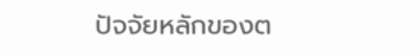ปัจจัยหลักของต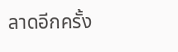ลาดอีกครั้ง